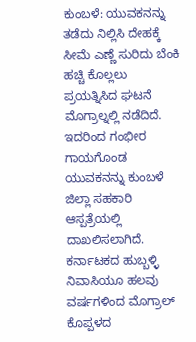ಕುಂಬಳೆ: ಯುವಕನನ್ನು ತಡೆದು ನಿಲ್ಲಿಸಿ ದೇಹಕ್ಕೆ ಸೀಮೆ ಎಣ್ಣೆ ಸುರಿದು ಬೆಂಕಿ ಹಚ್ಚಿ ಕೊಲ್ಲಲು ಪ್ರಯತ್ನಿಸಿದ ಘಟನೆ ಮೊಗ್ರಾಲ್ನಲ್ಲಿ ನಡೆದಿದೆ. ಇದರಿಂದ ಗಂಭೀರ ಗಾಯಗೊಂಡ ಯುವಕನನ್ನು ಕುಂಬಳೆ ಜಿಲ್ಲಾ ಸಹಕಾರಿ ಆಸ್ಪತ್ರೆಯಲ್ಲಿ ದಾಖಲಿಸಲಾಗಿದೆ.
ಕರ್ನಾಟಕದ ಹುಬ್ಬಳ್ಳಿ ನಿವಾಸಿಯೂ ಹಲವು ವರ್ಷಗಳಿಂದ ಮೊಗ್ರಾಲ್ ಕೊಪ್ಪಳದ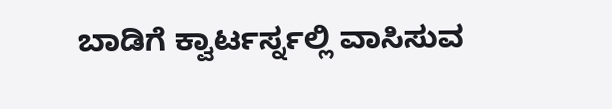ಬಾಡಿಗೆ ಕ್ವಾರ್ಟರ್ಸ್ನಲ್ಲಿ ವಾಸಿಸುವ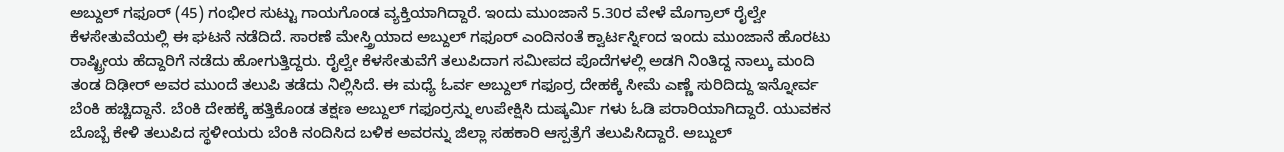ಅಬ್ದುಲ್ ಗಫೂರ್ (45) ಗಂಭೀರ ಸುಟ್ಟು ಗಾಯಗೊಂಡ ವ್ಯಕ್ತಿಯಾಗಿದ್ದಾರೆ. ಇಂದು ಮುಂಜಾನೆ 5.30ರ ವೇಳೆ ಮೊಗ್ರಾಲ್ ರೈಲ್ವೇ ಕೆಳಸೇತುವೆಯಲ್ಲಿ ಈ ಘಟನೆ ನಡೆದಿದೆ. ಸಾರಣೆ ಮೇಸ್ತ್ರಿಯಾದ ಅಬ್ದುಲ್ ಗಫೂರ್ ಎಂದಿನಂತೆ ಕ್ವಾರ್ಟರ್ಸ್ನಿಂದ ಇಂದು ಮುಂಜಾನೆ ಹೊರಟು ರಾಷ್ಟ್ರೀಯ ಹೆದ್ದಾರಿಗೆ ನಡೆದು ಹೋಗುತ್ತಿದ್ದರು. ರೈಲ್ವೇ ಕೆಳಸೇತುವೆಗೆ ತಲುಪಿದಾಗ ಸಮೀಪದ ಪೊದೆಗಳಲ್ಲಿ ಅಡಗಿ ನಿಂತಿದ್ದ ನಾಲ್ಕು ಮಂದಿ ತಂಡ ದಿಢೀರ್ ಅವರ ಮುಂದೆ ತಲುಪಿ ತಡೆದು ನಿಲ್ಲಿಸಿದೆ. ಈ ಮಧ್ಯೆ ಓರ್ವ ಅಬ್ದುಲ್ ಗಫೂರ್ರ ದೇಹಕ್ಕೆ ಸೀಮೆ ಎಣ್ಣೆ ಸುರಿದಿದ್ದು ಇನ್ನೋರ್ವ ಬೆಂಕಿ ಹಚ್ಚಿದ್ದಾನೆ. ಬೆಂಕಿ ದೇಹಕ್ಕೆ ಹತ್ತಿಕೊಂಡ ತಕ್ಷಣ ಅಬ್ದುಲ್ ಗಫೂರ್ರನ್ನು ಉಪೇಕ್ಷಿಸಿ ದುಷ್ಕರ್ಮಿ ಗಳು ಓಡಿ ಪರಾರಿಯಾಗಿದ್ದಾರೆ. ಯುವಕನ ಬೊಬ್ಬೆ ಕೇಳಿ ತಲುಪಿದ ಸ್ಥಳೀಯರು ಬೆಂಕಿ ನಂದಿಸಿದ ಬಳಿಕ ಅವರನ್ನು ಜಿಲ್ಲಾ ಸಹಕಾರಿ ಆಸ್ಪತ್ರೆಗೆ ತಲುಪಿಸಿದ್ದಾರೆ. ಅಬ್ದುಲ್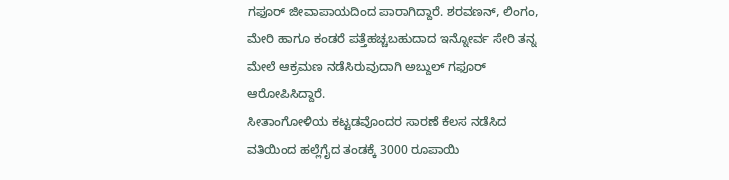ಗಫೂರ್ ಜೀವಾಪಾಯದಿಂದ ಪಾರಾಗಿದ್ದಾರೆ. ಶರವಣನ್, ಲಿಂಗಂ, ಮೇರಿ ಹಾಗೂ ಕಂಡರೆ ಪತ್ತೆಹಚ್ಚಬಹುದಾದ ಇನ್ನೋರ್ವ ಸೇರಿ ತನ್ನ ಮೇಲೆ ಆಕ್ರಮಣ ನಡೆಸಿರುವುದಾಗಿ ಅಬ್ದುಲ್ ಗಫೂರ್ ಆರೋಪಿಸಿದ್ದಾರೆ.
ಸೀತಾಂಗೋಳಿಯ ಕಟ್ಟಡವೊಂದರ ಸಾರಣೆ ಕೆಲಸ ನಡೆಸಿದ ವತಿಯಿಂದ ಹಲ್ಲೆಗೈದ ತಂಡಕ್ಕೆ 3000 ರೂಪಾಯಿ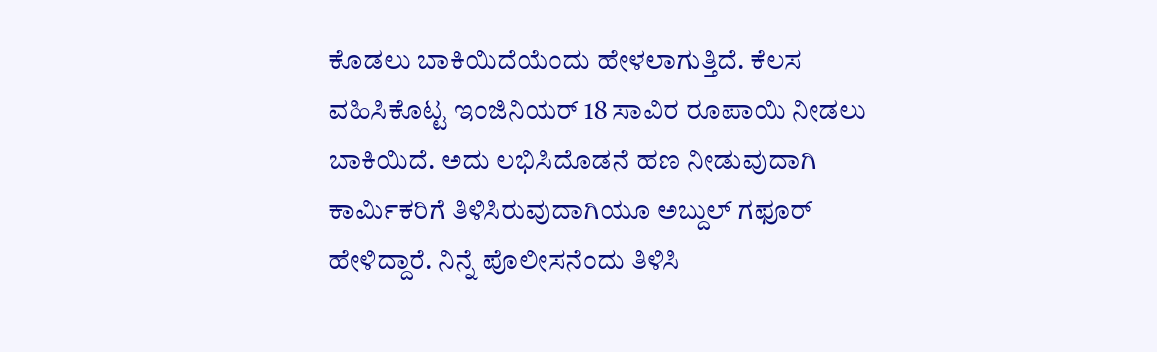ಕೊಡಲು ಬಾಕಿಯಿದೆಯೆಂದು ಹೇಳಲಾಗುತ್ತಿದೆ. ಕೆಲಸ ವಹಿಸಿಕೊಟ್ಟ ಇಂಜಿನಿಯರ್ 18 ಸಾವಿರ ರೂಪಾಯಿ ನೀಡಲು ಬಾಕಿಯಿದೆ. ಅದು ಲಭಿಸಿದೊಡನೆ ಹಣ ನೀಡುವುದಾಗಿ ಕಾರ್ಮಿಕರಿಗೆ ತಿಳಿಸಿರುವುದಾಗಿಯೂ ಅಬ್ದುಲ್ ಗಫೂರ್ ಹೇಳಿದ್ದಾರೆ. ನಿನ್ನೆ ಪೊಲೀಸನೆಂದು ತಿಳಿಸಿ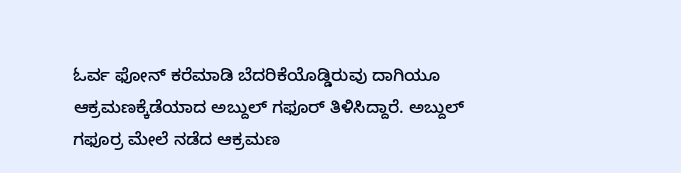ಓರ್ವ ಫೋನ್ ಕರೆಮಾಡಿ ಬೆದರಿಕೆಯೊಡ್ಡಿರುವು ದಾಗಿಯೂ ಆಕ್ರಮಣಕ್ಕೆಡೆಯಾದ ಅಬ್ದುಲ್ ಗಫೂರ್ ತಿಳಿಸಿದ್ದಾರೆ. ಅಬ್ದುಲ್ ಗಫೂರ್ರ ಮೇಲೆ ನಡೆದ ಆಕ್ರಮಣ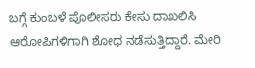ಬಗ್ಗೆ ಕುಂಬಳೆ ಪೊಲೀಸರು ಕೇಸು ದಾಖಲಿಸಿ ಆರೋಪಿಗಳಿಗಾಗಿ ಶೋಧ ನಡೆಸುತ್ತಿದ್ದಾರೆ. ಮೇರಿ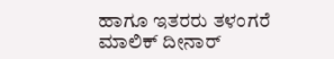ಹಾಗೂ ಇತರರು ತಳಂಗರೆ ಮಾಲಿಕ್ ದೀನಾರ್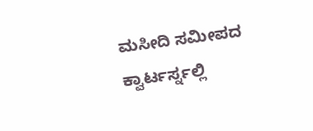ಮಸೀದಿ ಸಮೀಪದ ಕ್ವಾರ್ಟರ್ಸ್ನಲ್ಲಿ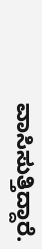ವಾಸಿಸುತ್ತಿದ್ದಾರೆ.